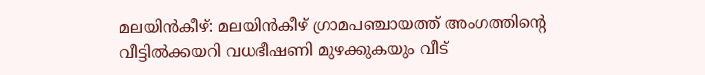മലയിൻകീഴ്: മലയിൻകീഴ് ഗ്രാമപഞ്ചായത്ത് അംഗത്തിന്റെ വീട്ടിൽക്കയറി വധഭീഷണി മുഴക്കുകയും വീട്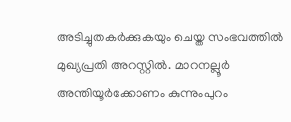അടിച്ചുതകർക്കുകയും ചെയ്ത സംഭവത്തിൽ മുഖ്യപ്രതി അറസ്റ്റിൽ. മാറനല്ലൂർ അന്തിയൂർക്കോണം കുന്നുംപുറം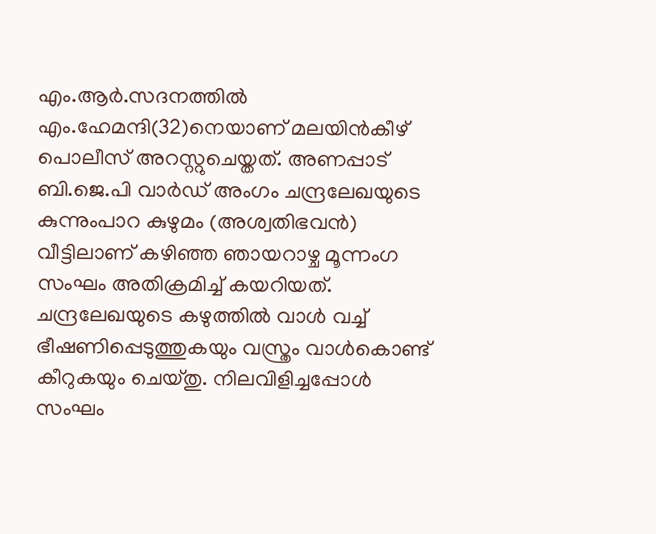എം.ആർ.സദനത്തിൽ എം.ഹേമന്ദി(32)നെയാണ് മലയിൻകീഴ് പൊലീസ് അറസ്റ്റുചെയ്തത്. അണപ്പാട് ബി.ജെ.പി വാർഡ് അംഗം ചന്ദ്രലേഖയുടെ കുന്നുംപാറ കുഴുമം (അശ്വതിഭവൻ) വീട്ടിലാണ് കഴിഞ്ഞ ഞായറാഴ്ച മൂന്നംഗ സംഘം അതിക്രമിച്ച് കയറിയത്. ചന്ദ്രലേഖയുടെ കഴുത്തിൽ വാൾ വച്ച് ഭീഷണിപ്പെടുത്തുകയും വസ്ത്രം വാൾകൊണ്ട് കീറുകയും ചെയ്തു. നിലവിളിച്ചപ്പോൾ സംഘം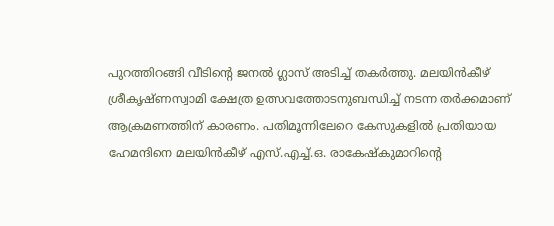പുറത്തിറങ്ങി വീടിന്റെ ജനൽ ഗ്ലാസ് അടിച്ച് തകർത്തു. മലയിൻകീഴ് ശ്രീകൃഷ്ണസ്വാമി ക്ഷേത്ര ഉത്സവത്തോടനുബന്ധിച്ച് നടന്ന തർക്കമാണ് ആക്രമണത്തിന് കാരണം. പതിമൂന്നിലേറെ കേസുകളിൽ പ്രതിയായ ഹേമന്ദിനെ മലയിൻകീഴ് എസ്.എച്ച്.ഒ. രാകേഷ്കുമാറിന്റെ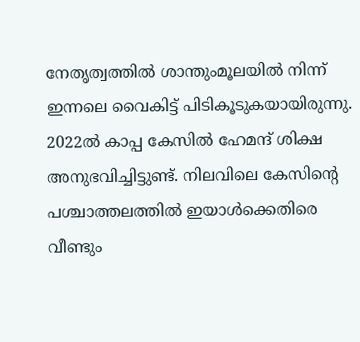നേതൃത്വത്തിൽ ശാന്തുംമൂലയിൽ നിന്ന് ഇന്നലെ വൈകിട്ട് പിടികൂടുകയായിരുന്നു. 2022ൽ കാപ്പ കേസിൽ ഹേമന്ദ് ശിക്ഷ അനുഭവിച്ചിട്ടുണ്ട്. നിലവിലെ കേസിന്റെ പശ്ചാത്തലത്തിൽ ഇയാൾക്കെതിരെ വീണ്ടും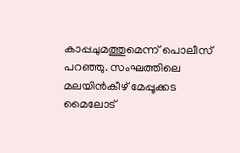കാപ്പചുമത്തുമെന്ന് പൊലീസ് പറഞ്ഞു. സംഘത്തിലെ മലയിൻകീഴ് മേപ്പൂക്കട മൈലോട്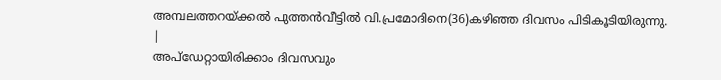അമ്പലത്തറയ്ക്കൽ പുത്തൻവീട്ടിൽ വി.പ്രമോദിനെ(36)കഴിഞ്ഞ ദിവസം പിടികൂടിയിരുന്നു.
|
അപ്ഡേറ്റായിരിക്കാം ദിവസവും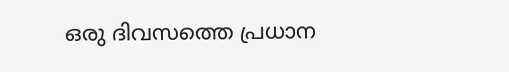ഒരു ദിവസത്തെ പ്രധാന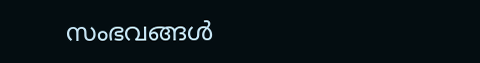സംഭവങ്ങൾ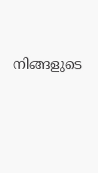നിങ്ങളുടെ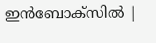ഇൻബോക്സിൽ |